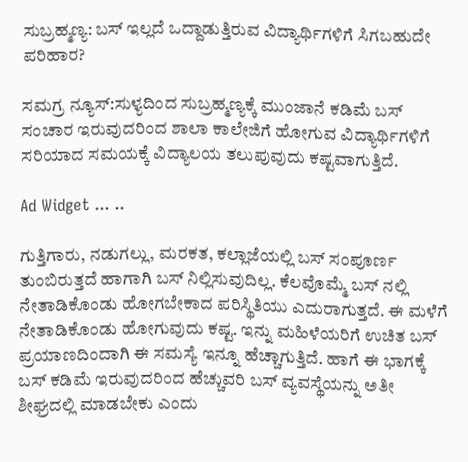ಸುಬ್ರಹ್ಮಣ್ಯ: ಬಸ್ ಇಲ್ಲದೆ ಒದ್ದಾಡುತ್ತಿರುವ ವಿದ್ಯಾರ್ಥಿಗಳಿಗೆ ಸಿಗಬಹುದೇ ಪರಿಹಾರ?

ಸಮಗ್ರ ನ್ಯೂಸ್:ಸುಳ್ಯದಿಂದ ಸುಬ್ರಹ್ಮಣ್ಯಕ್ಕೆ ಮುಂಜಾನೆ ಕಡಿಮೆ ಬಸ್ ಸಂಚಾರ ಇರುವುದರಿಂದ ಶಾಲಾ ಕಾಲೇಜಿಗೆ ಹೋಗುವ ವಿದ್ಯಾರ್ಥಿಗಳಿಗೆ ಸರಿಯಾದ ಸಮಯಕ್ಕೆ ವಿದ್ಯಾಲಯ ತಲುಪುವುದು ಕಷ್ಟವಾಗುತ್ತಿದೆ.

Ad Widget ... ..

ಗುತ್ತಿಗಾರು, ನಡುಗಲ್ಲು, ಮರಕತ, ಕಲ್ಲಾಜೆಯಲ್ಲಿ ಬಸ್ ಸಂಪೂರ್ಣ ತುಂಬಿರುತ್ತದೆ ಹಾಗಾಗಿ ಬಸ್ ನಿಲ್ಲಿಸುವುದಿಲ್ಲ. ಕೆಲವೊಮ್ಮೆ ಬಸ್ ನಲ್ಲಿ ನೇತಾಡಿಕೊಂಡು ಹೋಗಬೇಕಾದ ಪರಿಸ್ಥಿತಿಯು ಎದುರಾಗುತ್ತದೆ. ಈ ಮಳೆಗೆ ನೇತಾಡಿಕೊಂಡು ಹೋಗುವುದು ಕಷ್ಟ. ಇನ್ನು ಮಹಿಳೆಯರಿಗೆ ಉಚಿತ ಬಸ್ ಪ್ರಯಾಣದಿಂದಾಗಿ ಈ ಸಮಸ್ಯೆ ಇನ್ನೂ ಹೆಚ್ಚಾಗುತ್ತಿದೆ. ಹಾಗೆ ಈ ಭಾಗಕ್ಕೆ ಬಸ್ ಕಡಿಮೆ ಇರುವುದರಿಂದ ಹೆಚ್ಚುವರಿ ಬಸ್ ವ್ಯವಸ್ಥೆಯನ್ನು ಅತೀ ಶೀಘ್ರದಲ್ಲಿ ಮಾಡಬೇಕು ಎಂದು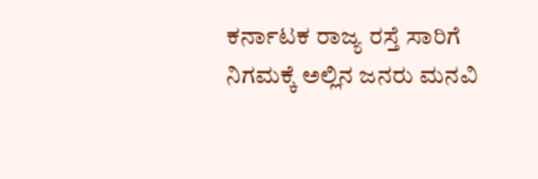ಕರ್ನಾಟಕ ರಾಜ್ಯ ರಸ್ತೆ ಸಾರಿಗೆ ನಿಗಮಕ್ಕೆ ಅಲ್ಲಿನ ಜನರು ಮನವಿ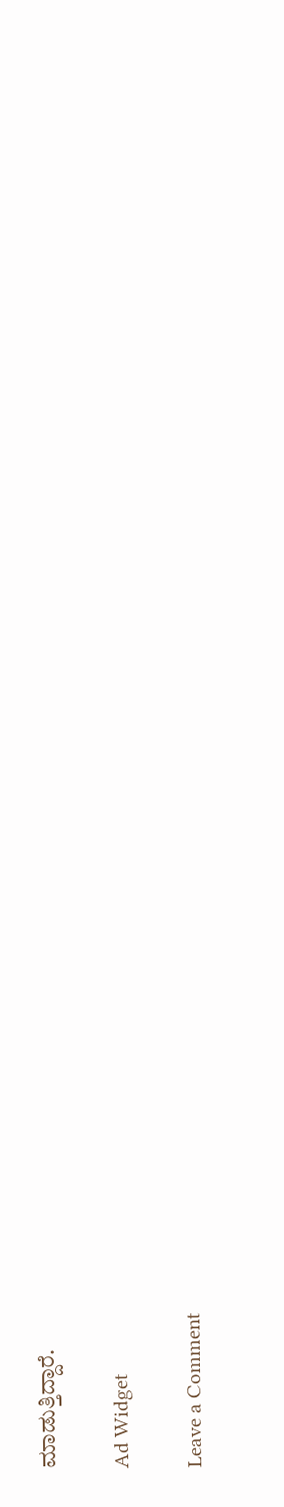ಮಾಡುತ್ತಿದ್ದಾರೆ.

Ad Widget

Leave a Comment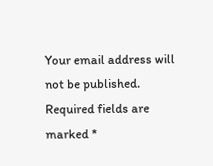Your email address will not be published. Required fields are marked *